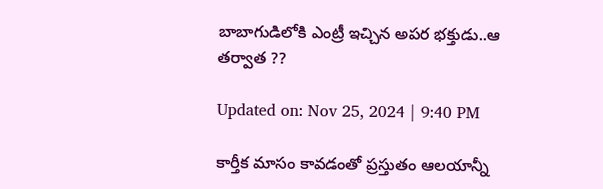బాబాగుడిలోకి ఎంట్రీ ఇచ్చిన అపర భక్తుడు..ఆ తర్వాత ??

Updated on: Nov 25, 2024 | 9:40 PM

కార్తీక మాసం కావడంతో ప్రస్తుతం ఆలయాన్నీ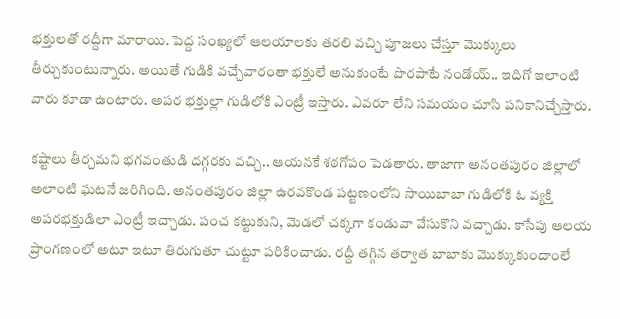భక్తులతో రద్దీగా మారాయి. పెద్ద సంఖ్యలో ఆలయాలకు తరలి వచ్చి పూజలు చేస్తూ మొక్కులు తీర్చుకుంటున్నారు. అయితే గుడికి వచ్చేవారంతా భక్తులే అనుకుంటే పొరపాటే నండోయ్‌.. ఇదిగో ఇలాంటి వారు కూడా ఉంటారు. అపర భక్తుల్లా గుడిలోకి ఎంట్రీ ఇస్తారు. ఎవరూ లేని సమయం చూసి పనికానిచ్చేస్తారు.

కష్టాలు తీర్చమని భగవంతుడి దగ్గరకు వచ్చి.. ఆయనకే శఠగోపం పెడతారు. తాజాగా అనంతపురం జిల్లాలో అలాంటి ఘటనే జరిగింది. అనంతపురం జిల్లా ఉరవకొండ పట్టణంలోని సాయిబాబా గుడిలోకి ఓ వ్యక్తి అపరభక్తుడిలా ఎంట్రీ ఇచ్చాడు. పంచ కట్టుకుని, మెడలో చక్కగా కండువా వేసుకొని వచ్చాడు. కాసేపు ఆలయ ప్రాంగణంలో అటూ ఇటూ తిరుగుతూ చుట్టూ పరికించాడు. రద్దీ తగ్గిన తర్వాత బాబాకు మొక్కుకుందాంలే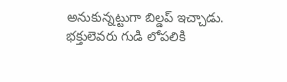అనుకున్నట్టుగా బిల్డప్‌ ఇచ్చాడు. భక్తులెవరు గుడి లోపలికి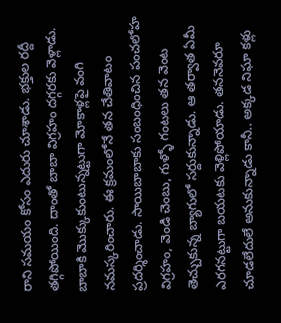రాని సమయం కోసం ఎదురు చూశాడు. భక్తుల రద్దీ తగ్గిపోయింది. దాంతో బాబా విగ్రహం దగ్గరకు వెళ్లాడు. బాబాకి మొక్కుకుంటున్నట్టుగా మోకాళ్లపై వంగి నమస్కరించారు. ఈ క్రమంలోనే తన చేతివాటం ప్రదర్శించాడు. సాయిబాబాకు సంబంధించిన పంచలోహ విగ్రహం, వెండి చెంబు, గుళ్ళో గంటలు తన వెంట తెచ్చుకున్న బ్యాగులో సర్దుకున్నాడు. ఆ తర్వాత ఏమీ ఎరగనట్టుగా బయటకు వెళ్లిపోయాడు. తననెవరూ చూడలేదులే అనుకున్నాడు కానీ.. అక్కడ నిఘా కళ్లు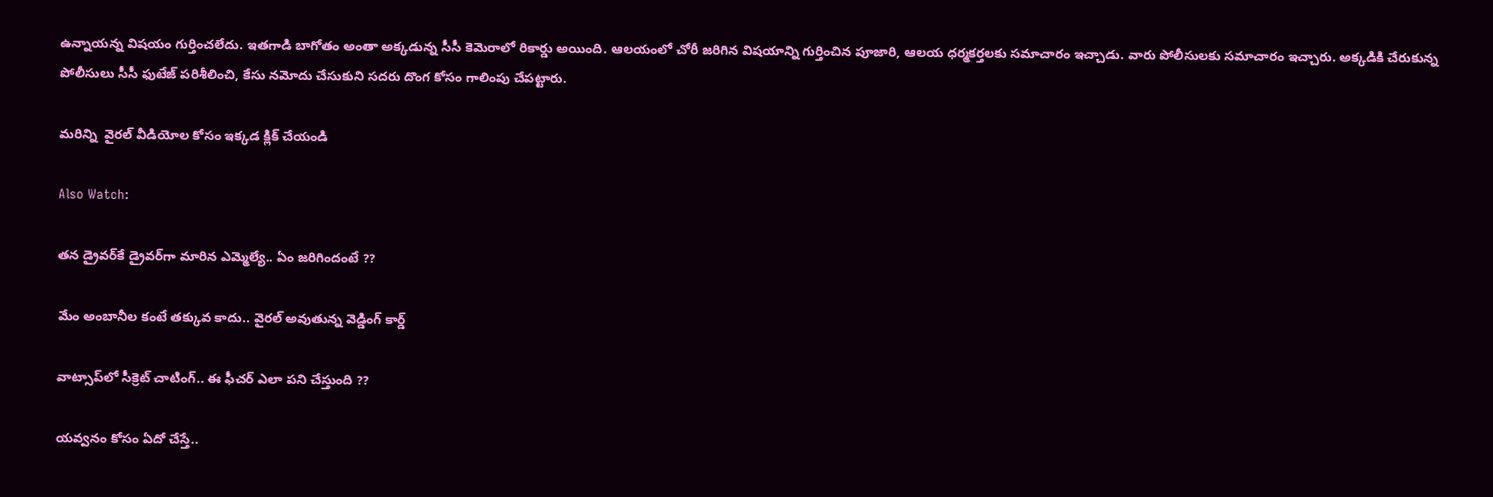ఉన్నాయన్న విషయం గుర్తించలేదు. ఇతగాడి బాగోతం అంతా అక్కడున్న సీసీ కెమెరాలో రికార్డు అయింది. ఆలయంలో చోరీ జరిగిన విషయాన్ని గుర్తించిన పూజారి, ఆలయ ధర్మకర్తలకు సమాచారం ఇచ్చాడు. వారు పోలీసులకు సమాచారం ఇచ్చారు. అక్కడికి చేరుకున్న పోలీసులు సీసీ ఫుటేజ్ పరిశీలించి, కేసు నమోదు చేసుకుని సదరు దొంగ కోసం గాలింపు చేపట్టారు.

మరిన్ని  వైరల్ వీడియోల కోసం ఇక్కడ క్లిక్ చేయండి

Also Watch:

తన డ్రైవర్‌కే డ్రైవర్‌గా మారిన ఎమ్మెల్యే.. ఏం జరిగిందంటే ??

మేం అంబానీల కంటే తక్కువ కాదు.. వైరల్ అవుతున్న వెడ్డింగ్ కార్డ్

వాట్సాప్‌లో సీక్రెట్‌ చాటింగ్‌.. ఈ ఫీచర్‌ ఎలా పని చేస్తుంది ??

యవ్వనం కోసం ఏదో చేస్తే..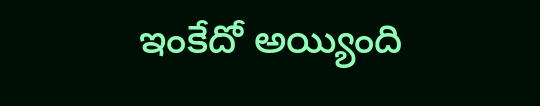ఇంకేదో అయ్యింది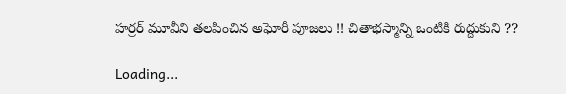హర్రర్ మూవీని తలపించిన అఘోరీ పూజలు !! చితాభస్మాన్ని ఒంటికి రుద్దుకుని ??

Loading...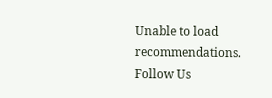Unable to load recommendations.
Follow Us